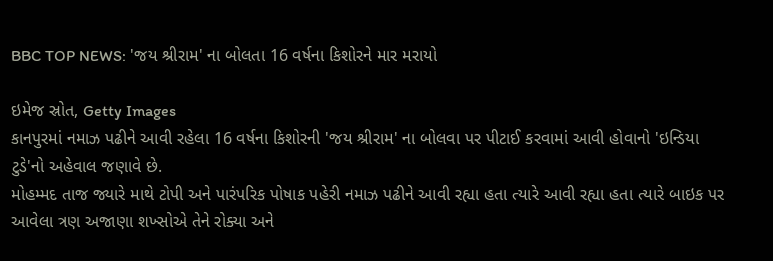BBC TOP NEWS: 'જય શ્રીરામ' ના બોલતા 16 વર્ષના કિશોરને માર મરાયો

ઇમેજ સ્રોત, Getty Images
કાનપુરમાં નમાઝ પઢીને આવી રહેલા 16 વર્ષના કિશોરની 'જય શ્રીરામ' ના બોલવા પર પીટાઈ કરવામાં આવી હોવાનો 'ઇન્ડિયા ટુડે'નો અહેવાલ જણાવે છે.
મોહમ્મદ તાજ જ્યારે માથે ટોપી અને પારંપરિક પોષાક પહેરી નમાઝ પઢીને આવી રહ્યા હતા ત્યારે આવી રહ્યા હતા ત્યારે બાઇક પર આવેલા ત્રણ અજાણા શખ્સોએ તેને રોક્યા અને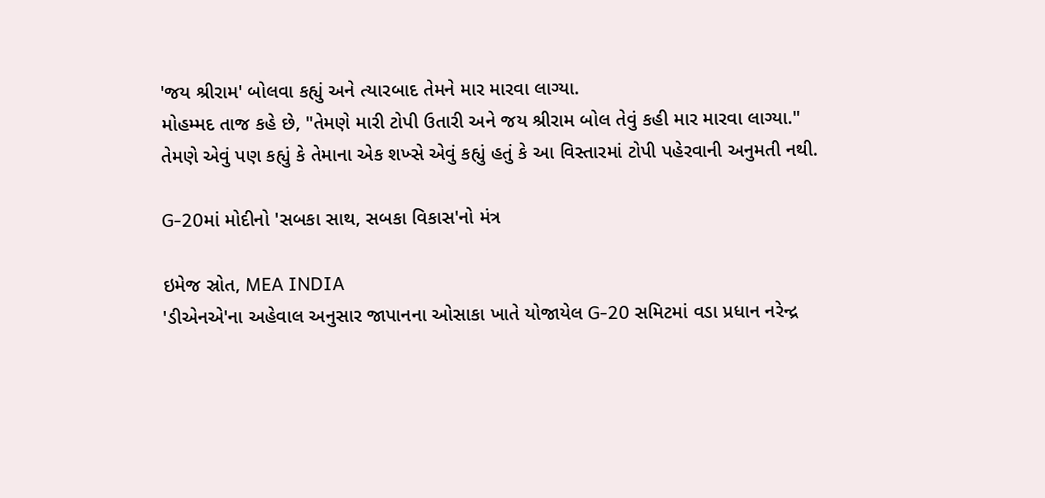'જય શ્રીરામ' બોલવા કહ્યું અને ત્યારબાદ તેમને માર મારવા લાગ્યા.
મોહમ્મદ તાજ કહે છે, "તેમણે મારી ટોપી ઉતારી અને જય શ્રીરામ બોલ તેવું કહી માર મારવા લાગ્યા."
તેમણે એવું પણ કહ્યું કે તેમાના એક શખ્સે એવું કહ્યું હતું કે આ વિસ્તારમાં ટોપી પહેરવાની અનુમતી નથી.

G-20માં મોદીનો 'સબકા સાથ, સબકા વિકાસ'નો મંત્ર

ઇમેજ સ્રોત, MEA INDIA
'ડીએનએ'ના અહેવાલ અનુસાર જાપાનના ઓસાકા ખાતે યોજાયેલ G-20 સમિટમાં વડા પ્રધાન નરેન્દ્ર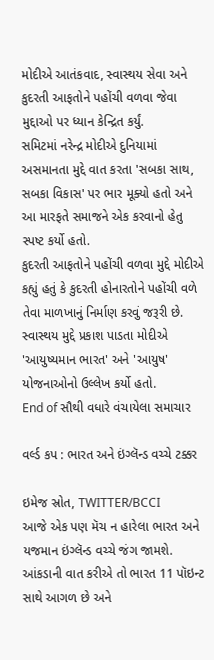મોદીએ આતંકવાદ, સ્વાસ્થય સેવા અને કુદરતી આફતોને પહોંચી વળવા જેવા મુદ્દાઓ પર ધ્યાન કેન્દ્રિત કર્યું.
સમિટમાં નરેન્દ્ર મોદીએ દુનિયામાં અસમાનતા મુદ્દે વાત કરતા 'સબકા સાથ, સબકા વિકાસ' પર ભાર મૂક્યો હતો અને આ મારફતે સમાજને એક કરવાનો હેતુ સ્પષ્ટ કર્યો હતો.
કુદરતી આફતોને પહોંચી વળવા મુદ્દે મોદીએ કહ્યું હતું કે કુદરતી હોનારતોને પહોંચી વળે તેવા માળખાનું નિર્માણ કરવું જરૂરી છે.
સ્વાસ્થય મુદ્દે પ્રકાશ પાડતા મોદીએ 'આયુષ્યમાન ભારત' અને 'આયુષ' યોજનાઓનો ઉલ્લેખ કર્યો હતો.
End of સૌથી વધારે વંચાયેલા સમાચાર

વર્લ્ડ કપ : ભારત અને ઇંગ્લૅન્ડ વચ્ચે ટક્કર

ઇમેજ સ્રોત, TWITTER/BCCI
આજે એક પણ મૅચ ન હારેલા ભારત અને યજમાન ઇંગ્લૅન્ડ વચ્ચે જંગ જામશે. આંકડાની વાત કરીએ તો ભારત 11 પૉઇન્ટ સાથે આગળ છે અને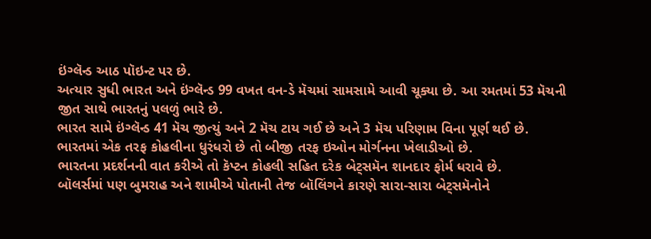ઇંગ્લૅન્ડ આઠ પૉઇન્ટ પર છે.
અત્યાર સુધી ભારત અને ઇંગ્લૅન્ડ 99 વખત વન-ડે મૅચમાં સામસામે આવી ચૂક્યા છે. આ રમતમાં 53 મૅચની જીત સાથે ભારતનું પલળું ભારે છે.
ભારત સામે ઇંગ્લૅન્ડ 41 મૅચ જીત્યું અને 2 મૅચ ટાય ગઈ છે અને 3 મૅચ પરિણામ વિના પૂર્ણ થઈ છે.
ભારતમાં એક તરફ કોહલીના ધુરંધરો છે તો બીજી તરફ ઇઓન મોર્ગનના ખેલાડીઓ છે.
ભારતના પ્રદર્શનની વાત કરીએ તો કૅપ્ટન કોહલી સહિત દરેક બેટ્સમૅન શાનદાર ફોર્મ ધરાવે છે.
બૉલર્સમાં પણ બુમરાહ અને શામીએ પોતાની તેજ બૉલિંગને કારણે સારા-સારા બેટ્સમૅનોને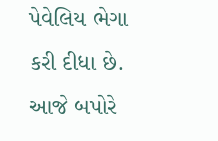પેવેલિય ભેગા કરી દીધા છે.
આજે બપોરે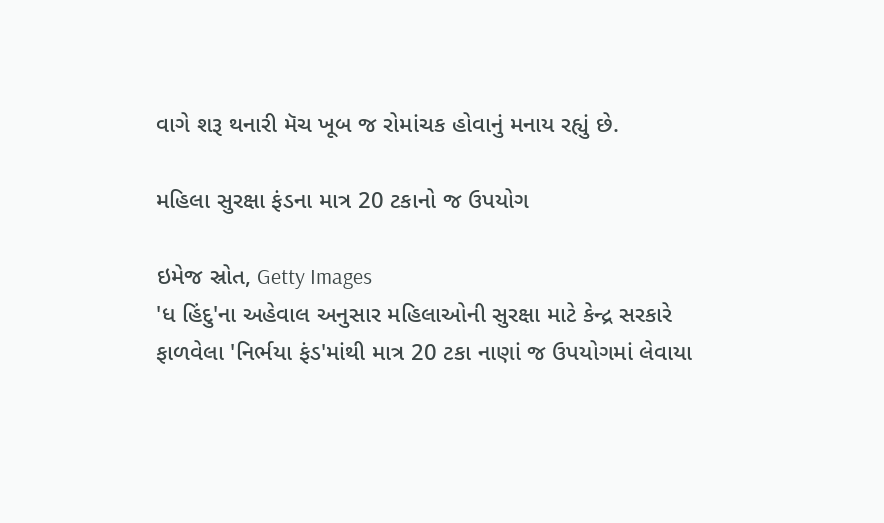વાગે શરૂ થનારી મૅચ ખૂબ જ રોમાંચક હોવાનું મનાય રહ્યું છે.

મહિલા સુરક્ષા ફંડના માત્ર 20 ટકાનો જ ઉપયોગ

ઇમેજ સ્રોત, Getty Images
'ધ હિંદુ'ના અહેવાલ અનુસાર મહિલાઓની સુરક્ષા માટે કેન્દ્ર સરકારે ફાળવેલા 'નિર્ભયા ફંડ'માંથી માત્ર 20 ટકા નાણાં જ ઉપયોગમાં લેવાયા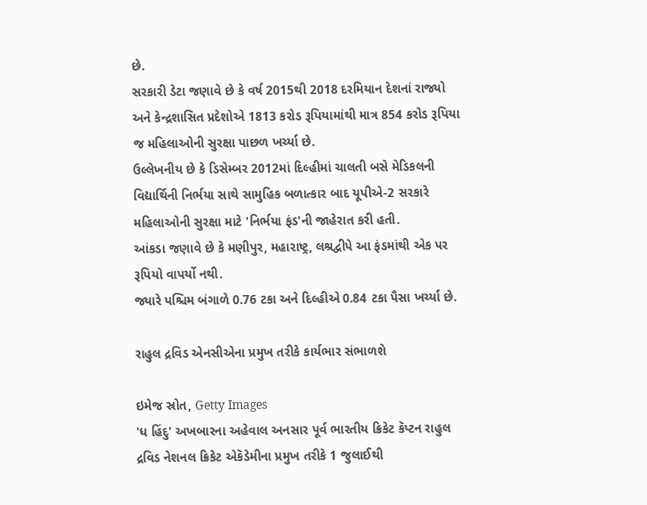છે.
સરકારી ડેટા જણાવે છે કે વર્ષ 2015થી 2018 દરમિયાન દેશનાં રાજ્યો અને કેન્દ્રશાસિત પ્રદેશોએ 1813 કરોડ રૂપિયામાંથી માત્ર 854 કરોડ રૂપિયા જ મહિલાઓની સુરક્ષા પાછળ ખર્ચ્યા છે.
ઉલ્લેખનીય છે કે ડિસેમ્બર 2012માં દિલ્હીમાં ચાલતી બસે મેડિકલની વિદ્યાર્થિની નિર્ભયા સાથે સામુહિક બળાત્કાર બાદ યૂપીએ-2 સરકારે મહિલાઓની સુરક્ષા માટે 'નિર્ભયા ફંડ'ની જાહેરાત કરી હતી.
આંકડા જણાવે છે કે મણીપુર, મહારાષ્ટ્ર, લશ્રદ્વીપે આ ફંડમાંથી એક પર રૂપિયો વાપર્યો નથી.
જ્યારે પશ્ચિમ બંગાળે 0.76 ટકા અને દિલ્હીએ 0.84 ટકા પૈસા ખર્ચ્યા છે.

રાહુલ દ્રવિડ એનસીએના પ્રમુખ તરીકે કાર્યભાર સંભાળશે

ઇમેજ સ્રોત, Getty Images
'ધ હિંદુ' અખબારના અહેવાલ અનસાર પૂર્વ ભારતીય ક્રિકેટ કૅપ્ટન રાહુલ દ્રવિડ નેશનલ ક્રિકેટ એકૅડેમીના પ્રમુખ તરીકે 1 જુલાઈથી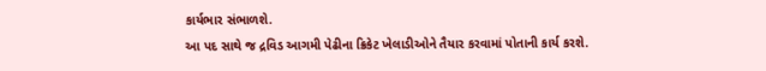કાર્યભાર સંભાળશે.
આ પદ સાથે જ દ્રવિડ આગમી પેઢીના ક્રિકેટ ખેલાડીઓને તૈયાર કરવામાં પોતાની કાર્ય કરશે.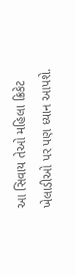આ સિવાય તેઓ મહિલા ક્રિકેટ ખેલાડીઓ પર પણ ધ્યાન આપશે.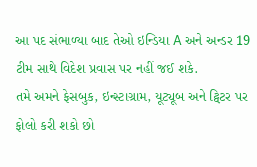આ પદ સંભાળ્યા બાદ તેઓ ઇન્ડિયા A અને અન્ડર 19 ટીમ સાથે વિદેશ પ્રવાસ પર નહીં જઈ શકે.
તમે અમને ફેસબુક, ઇન્સ્ટાગ્રામ, યૂટ્યૂબ અને ટ્વિટર પર ફોલો કરી શકો છો